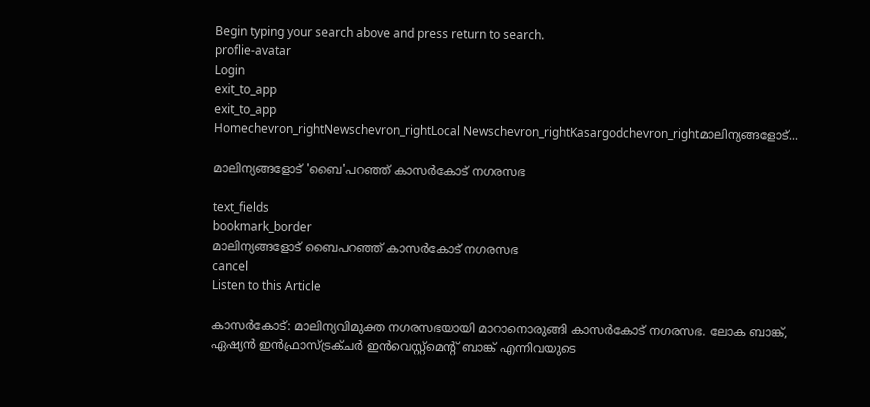Begin typing your search above and press return to search.
proflie-avatar
Login
exit_to_app
exit_to_app
Homechevron_rightNewschevron_rightLocal Newschevron_rightKasargodchevron_rightമാലിന്യങ്ങളോട്...

മാലിന്യങ്ങളോട് 'ബൈ'പറഞ്ഞ് കാസര്‍കോട് നഗരസഭ

text_fields
bookmark_border
മാലിന്യങ്ങളോട് ബൈപറഞ്ഞ് കാസര്‍കോട് നഗരസഭ
cancel
Listen to this Article

കാസർകോട്: മാലിന്യവിമുക്ത നഗരസഭയായി മാറാനൊരുങ്ങി കാസര്‍കോട് നഗരസഭ. ലോക ബാങ്ക്, ഏഷ്യന്‍ ഇന്‍ഫ്രാസ്‌ട്രക്ചര്‍ ഇന്‍വെസ്റ്റ്‌മെന്റ് ബാങ്ക് എന്നിവയുടെ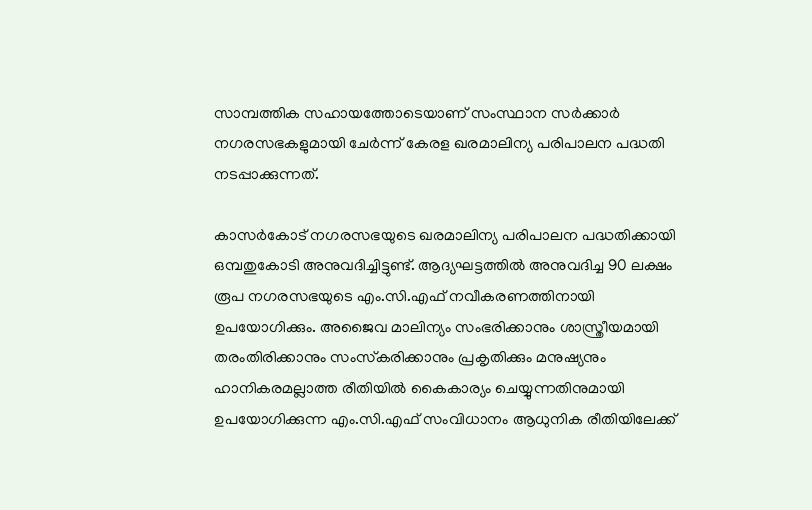സാമ്പത്തിക സഹായത്തോടെയാണ് സംസ്ഥാന സര്‍ക്കാര്‍ നഗരസഭകളുമായി ചേര്‍ന്ന് കേരള ഖരമാലിന്യ പരിപാലന പദ്ധതി നടപ്പാക്കുന്നത്.

കാസര്‍കോട് നഗരസഭയുടെ ഖരമാലിന്യ പരിപാലന പദ്ധതിക്കായി ഒമ്പതുകോടി അനുവദിച്ചിട്ടുണ്ട്. ആദ്യഘട്ടത്തില്‍ അനുവദിച്ച 90 ലക്ഷം രൂപ നഗരസഭയുടെ എം.സി.എഫ് നവീകരണത്തിനായി ഉപയോഗിക്കും. അജൈവ മാലിന്യം സംഭരിക്കാനും ശാസ്ത്രീയമായി തരംതിരിക്കാനും സംസ്‌കരിക്കാനും പ്രകൃതിക്കും മനുഷ്യനും ഹാനികരമല്ലാത്ത രീതിയില്‍ കൈകാര്യം ചെയ്യുന്നതിനുമായി ഉപയോഗിക്കുന്ന എം.സി.എഫ് സംവിധാനം ആധുനിക രീതിയിലേക്ക്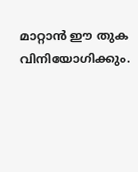മാറ്റാന്‍ ഈ തുക വിനിയോഗിക്കും.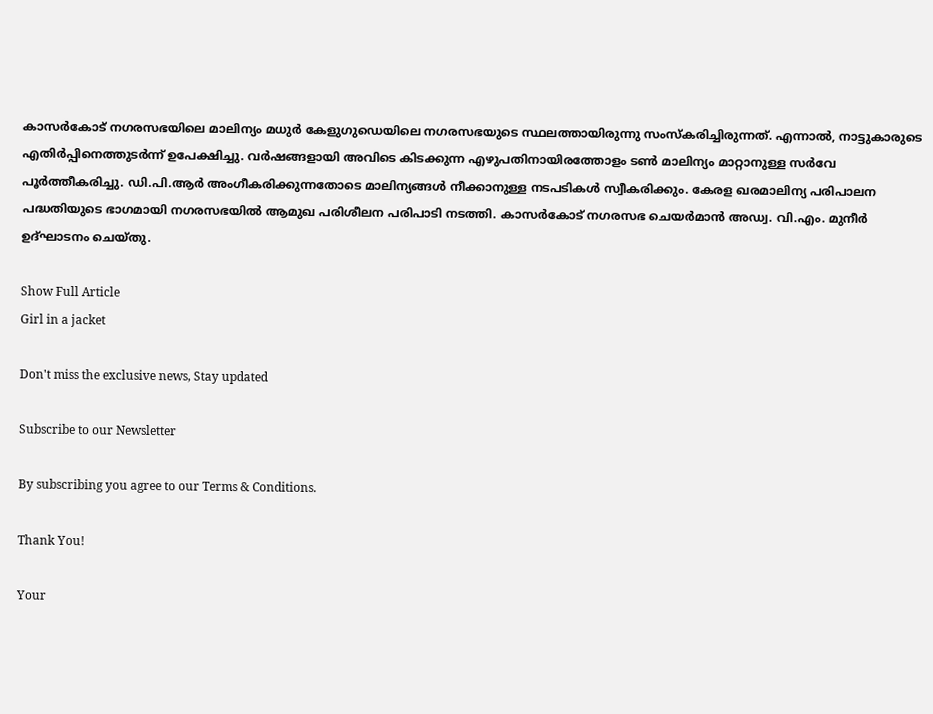കാസര്‍കോട് നഗരസഭയിലെ മാലിന്യം മധുര്‍ കേളുഗുഡെയിലെ നഗരസഭയുടെ സ്ഥലത്തായിരുന്നു സംസ്‌കരിച്ചിരുന്നത്. എന്നാല്‍, നാട്ടുകാരുടെ എതിര്‍പ്പിനെത്തുടര്‍ന്ന് ഉപേക്ഷിച്ചു. വര്‍ഷങ്ങളായി അവിടെ കിടക്കുന്ന എഴുപതിനായിരത്തോളം ടണ്‍ മാലിന്യം മാറ്റാനുള്ള സർവേ പൂര്‍ത്തീകരിച്ചു. ഡി.പി.ആര്‍ അംഗീകരിക്കുന്നതോടെ മാലിന്യങ്ങള്‍ നീക്കാനുള്ള നടപടികള്‍ സ്വീകരിക്കും. കേരള ഖരമാലിന്യ പരിപാലന പദ്ധതിയുടെ ഭാഗമായി നഗരസഭയില്‍ ആമുഖ പരിശീലന പരിപാടി നടത്തി. കാസര്‍കോട് നഗരസഭ ചെയര്‍മാന്‍ അഡ്വ. വി.എം. മുനീര്‍ ഉദ്ഘാടനം ചെയ്തു.

Show Full Article
Girl in a jacket

Don't miss the exclusive news, Stay updated

Subscribe to our Newsletter

By subscribing you agree to our Terms & Conditions.

Thank You!

Your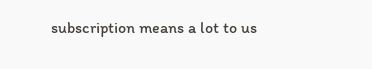subscription means a lot to us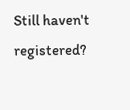Still haven't registered?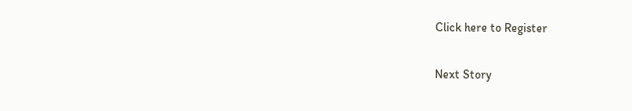Click here to Register

Next Story